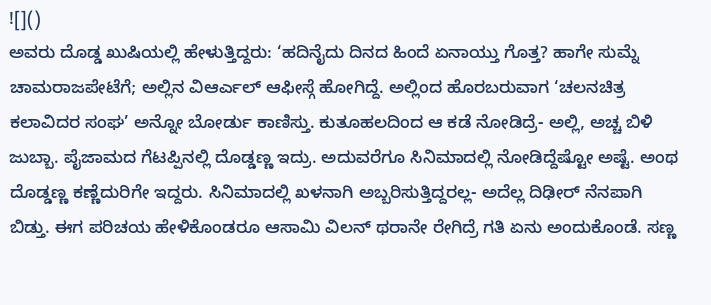![]()
ಅವರು ದೊಡ್ಡ ಖುಷಿಯಲ್ಲಿ ಹೇಳುತ್ತಿದ್ದರು: ‘ಹದಿನೈದು ದಿನದ ಹಿಂದೆ ಏನಾಯ್ತು ಗೊತ್ತ? ಹಾಗೇ ಸುಮ್ನೆ ಚಾಮರಾಜಪೇಟೆಗೆ; ಅಲ್ಲಿನ ವಿಆರ್ಎಲ್ ಆಫೀಸ್ಗೆ ಹೋಗಿದ್ದೆ. ಅಲ್ಲಿಂದ ಹೊರಬರುವಾಗ ‘ಚಲನಚಿತ್ರ ಕಲಾವಿದರ ಸಂಘ’ ಅನ್ನೋ ಬೋರ್ಡು ಕಾಣಿಸ್ತು. ಕುತೂಹಲದಿಂದ ಆ ಕಡೆ ನೋಡಿದ್ರೆ- ಅಲ್ಲಿ, ಅಚ್ಚ ಬಿಳಿ ಜುಬ್ಬಾ. ಪೈಜಾಮದ ಗೆಟಪ್ಪಿನಲ್ಲಿ ದೊಡ್ಡಣ್ಣ ಇದ್ರು. ಅದುವರೆಗೂ ಸಿನಿಮಾದಲ್ಲಿ ನೋಡಿದ್ದೆಷ್ಟೋ ಅಷ್ಟೆ. ಅಂಥ ದೊಡ್ಡಣ್ಣ ಕಣ್ಣೆದುರಿಗೇ ಇದ್ದರು. ಸಿನಿಮಾದಲ್ಲಿ ಖಳನಾಗಿ ಅಬ್ಬರಿಸುತ್ತಿದ್ದರಲ್ಲ- ಅದೆಲ್ಲ ದಿಢೀರ್ ನೆನಪಾಗಿ ಬಿಡ್ತು. ಈಗ ಪರಿಚಯ ಹೇಳಿಕೊಂಡರೂ ಆಸಾಮಿ ವಿಲನ್ ಥರಾನೇ ರೇಗಿದ್ರೆ ಗತಿ ಏನು ಅಂದುಕೊಂಡೆ. ಸಣ್ಣ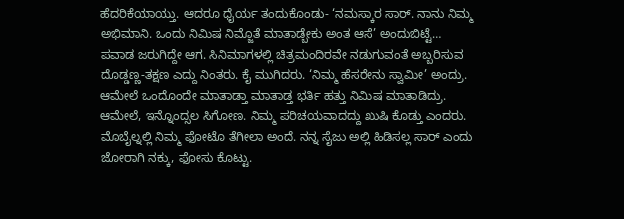ಹೆದರಿಕೆಯಾಯ್ತು. ಆದರೂ ಧೈರ್ಯ ತಂದುಕೊಂಡು- ‘ನಮಸ್ಕಾರ ಸಾರ್. ನಾನು ನಿಮ್ಮ ಅಭಿಮಾನಿ. ಒಂದು ನಿಮಿಷ ನಿಮ್ಜೊತೆ ಮಾತಾಡ್ಬೇಕು ಅಂತ ಆಸೆ’ ಅಂದುಬಿಟ್ಟೆ…
ಪವಾಡ ಜರುಗಿದ್ದೇ ಆಗ. ಸಿನಿಮಾಗಳಲ್ಲಿ ಚಿತ್ರಮಂದಿರವೇ ನಡುಗುವಂತೆ ಅಬ್ಬರಿಸುವ ದೊಡ್ಡಣ್ಣ-ತಕ್ಷಣ ಎದ್ದು ನಿಂತರು. ಕೈ ಮುಗಿದರು. ‘ನಿಮ್ಮ ಹೆಸರೇನು ಸ್ವಾಮೀ’ ಅಂದ್ರು. ಆಮೇಲೆ ಒಂದೊಂದೇ ಮಾತಾಡ್ತಾ ಮಾತಾಡ್ತ ಭರ್ತಿ ಹತ್ತು ನಿಮಿಷ ಮಾತಾಡಿದ್ರು. ಆಮೇಲೆ, ಇನ್ನೊಂದ್ಸಲ ಸಿಗೋಣ. ನಿಮ್ಮ ಪರಿಚಯವಾದದ್ದು ಖುಷಿ ಕೊಡ್ತು ಎಂದರು. ಮೊಬೈಲ್ನಲ್ಲಿ ನಿಮ್ಮ ಫೋಟೊ ತೆಗೀಲಾ ಅಂದೆ. ನನ್ನ ಸೈಜು ಅಲ್ಲಿ ಹಿಡಿಸಲ್ಲ ಸಾರ್ ಎಂದು ಜೋರಾಗಿ ನಕ್ಕು, ಫೋಸು ಕೊಟ್ಟು.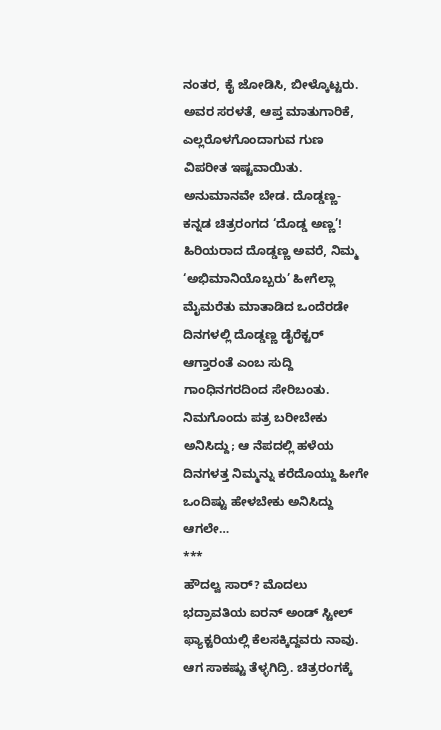ನಂತರ, ಕೈ ಜೋಡಿಸಿ, ಬೀಳ್ಕೊಟ್ಟರು. ಅವರ ಸರಳತೆ, ಆಪ್ತ ಮಾತುಗಾರಿಕೆ, ಎಲ್ಲರೊಳಗೊಂದಾಗುವ ಗುಣ ವಿಪರೀತ ಇಷ್ಟವಾಯಿತು. ಅನುಮಾನವೇ ಬೇಡ. ದೊಡ್ಡಣ್ಣ-ಕನ್ನಡ ಚಿತ್ರರಂಗದ ‘ದೊಡ್ಡ ಅಣ್ಣ’!
ಹಿರಿಯರಾದ ದೊಡ್ಡಣ್ಣ ಅವರೆ, ನಿಮ್ಮ ‘ಅಭಿಮಾನಿಯೊಬ್ಬರು’ ಹೀಗೆಲ್ಲಾ ಮೈಮರೆತು ಮಾತಾಡಿದ ಒಂದೆರಡೇ ದಿನಗಳಲ್ಲಿ ದೊಡ್ಡಣ್ಣ ಡೈರೆಕ್ಟರ್ ಆಗ್ತಾರಂತೆ ಎಂಬ ಸುದ್ದಿ ಗಾಂಧಿನಗರದಿಂದ ಸೇರಿಬಂತು. ನಿಮಗೊಂದು ಪತ್ರ ಬರೀಬೇಕು ಅನಿಸಿದ್ದು; ಆ ನೆಪದಲ್ಲಿ ಹಳೆಯ ದಿನಗಳತ್ತ ನಿಮ್ಮನ್ನು ಕರೆದೊಯ್ದು ಹೀಗೇ ಒಂದಿಷ್ಟು ಹೇಳಬೇಕು ಅನಿಸಿದ್ದು ಆಗಲೇ…
***
ಹೌದಲ್ವ ಸಾರ್? ಮೊದಲು ಭದ್ರಾವತಿಯ ಐರನ್ ಅಂಡ್ ಸ್ಟೀಲ್ ಫ್ಯಾಕ್ಟರಿಯಲ್ಲಿ ಕೆಲಸಕ್ಕಿದ್ದವರು ನಾವು. ಆಗ ಸಾಕಷ್ಟು ತೆಳ್ಳಗಿದ್ರಿ. ಚಿತ್ರರಂಗಕ್ಕೆ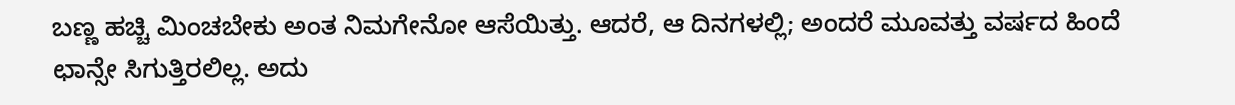ಬಣ್ಣ ಹಚ್ಚಿ ಮಿಂಚಬೇಕು ಅಂತ ನಿಮಗೇನೋ ಆಸೆಯಿತ್ತು. ಆದರೆ, ಆ ದಿನಗಳಲ್ಲಿ; ಅಂದರೆ ಮೂವತ್ತು ವರ್ಷದ ಹಿಂದೆ ಛಾನ್ಸೇ ಸಿಗುತ್ತಿರಲಿಲ್ಲ. ಅದು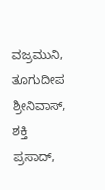ವಜ್ರಮುನಿ, ತೂಗುದೀಪ ಶ್ರೀನಿವಾಸ್, ಶಕ್ತಿ ಪ್ರಸಾದ್,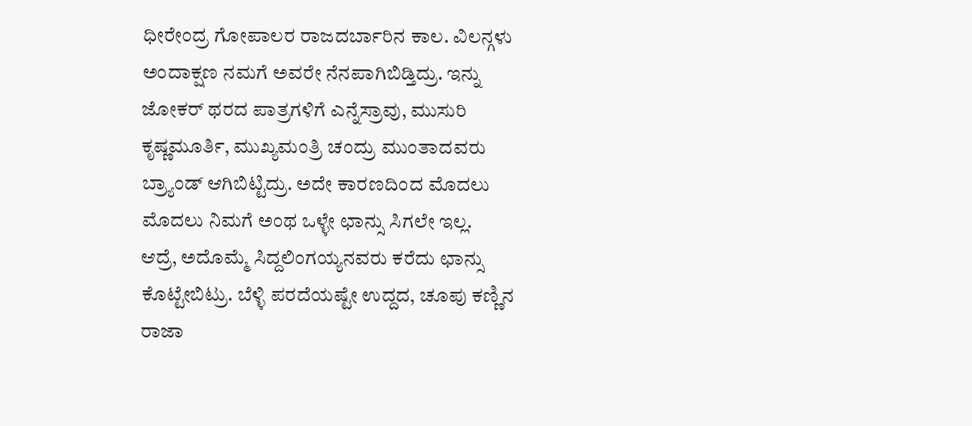ಧೀರೇಂದ್ರ ಗೋಪಾಲರ ರಾಜದರ್ಬಾರಿನ ಕಾಲ. ವಿಲನ್ಗಳು ಅಂದಾಕ್ಷಣ ನಮಗೆ ಅವರೇ ನೆನಪಾಗಿಬಿಡ್ತಿದ್ರು. ಇನ್ನು ಜೋಕರ್ ಥರದ ಪಾತ್ರಗಳಿಗೆ ಎನ್ನೆಸ್ರಾವು, ಮುಸುರಿ ಕೃಷ್ಣಮೂರ್ತಿ, ಮುಖ್ಯಮಂತ್ರಿ ಚಂದ್ರು ಮುಂತಾದವರು ಬ್ರ್ಯಾಂಡ್ ಆಗಿಬಿಟ್ಟಿದ್ರು. ಅದೇ ಕಾರಣದಿಂದ ಮೊದಲು ಮೊದಲು ನಿಮಗೆ ಅಂಥ ಒಳ್ಳೇ ಛಾನ್ಸು ಸಿಗಲೇ ಇಲ್ಲ.
ಆದ್ರೆ, ಅದೊಮ್ಮೆ ಸಿದ್ದಲಿಂಗಯ್ಯನವರು ಕರೆದು ಛಾನ್ಸು ಕೊಟ್ಟೇಬಿಟ್ರು. ಬೆಳ್ಳಿ ಪರದೆಯಷ್ಟೇ ಉದ್ದದ, ಚೂಪು ಕಣ್ಣಿನ ರಾಜಾ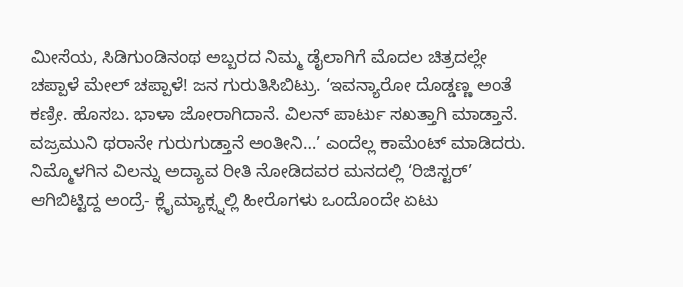ಮೀಸೆಯ, ಸಿಡಿಗುಂಡಿನಂಥ ಅಬ್ಬರದ ನಿಮ್ಮ ಡೈಲಾಗಿಗೆ ಮೊದಲ ಚಿತ್ರದಲ್ಲೇ ಚಪ್ಪಾಳೆ ಮೇಲ್ ಚಪ್ಪಾಳೆ! ಜನ ಗುರುತಿಸಿಬಿಟ್ರು. ‘ಇವನ್ಯಾರೋ ದೊಡ್ಡಣ್ಣ ಅಂತೆ ಕಣ್ರೀ. ಹೊಸಬ. ಭಾಳಾ ಜೋರಾಗಿದಾನೆ. ವಿಲನ್ ಪಾರ್ಟು ಸಖತ್ತಾಗಿ ಮಾಡ್ತಾನೆ. ವಜ್ರಮುನಿ ಥರಾನೇ ಗುರುಗುಡ್ತಾನೆ ಅಂತೀನಿ…’ ಎಂದೆಲ್ಲ ಕಾಮೆಂಟ್ ಮಾಡಿದರು. ನಿಮ್ಮೊಳಗಿನ ವಿಲನ್ನು ಅದ್ಯಾವ ರೀತಿ ನೋಡಿದವರ ಮನದಲ್ಲಿ ‘ರಿಜಿಸ್ಟರ್’ ಆಗಿಬಿಟ್ಟಿದ್ದ ಅಂದ್ರೆ- ಕ್ಲೈಮ್ಯಾಕ್ಸ್ನಲ್ಲಿ ಹೀರೊಗಳು ಒಂದೊಂದೇ ಏಟು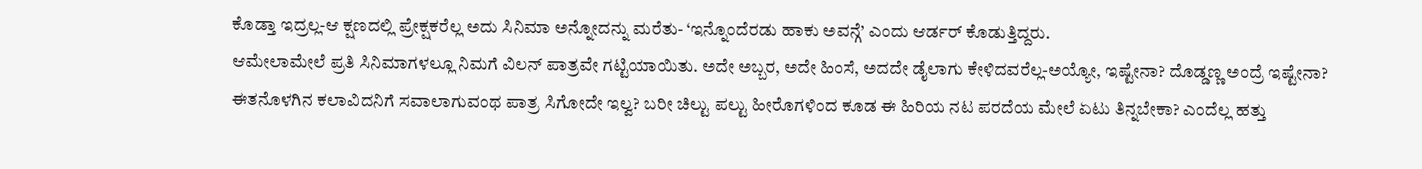ಕೊಡ್ತಾ ಇದ್ರಲ್ಲ-ಆ ಕ್ಷಣದಲ್ಲಿ ಪ್ರೇಕ್ಷಕರೆಲ್ಲ ಅದು ಸಿನಿಮಾ ಅನ್ನೋದನ್ನು ಮರೆತು- ‘ಇನ್ನೊಂದೆರಡು ಹಾಕು ಅವನ್ಗೆ’ ಎಂದು ಆರ್ಡರ್ ಕೊಡುತ್ತಿದ್ದರು.
ಆಮೇಲಾಮೇಲೆ ಪ್ರತಿ ಸಿನಿಮಾಗಳಲ್ಲೂ ನಿಮಗೆ ವಿಲನ್ ಪಾತ್ರವೇ ಗಟ್ಟಿಯಾಯಿತು. ಅದೇ ಅಬ್ಬರ, ಅದೇ ಹಿಂಸೆ, ಅದದೇ ಡೈಲಾಗು ಕೇಳಿದವರೆಲ್ಲ-ಅಯ್ಯೋ, ಇಷ್ಟೇನಾ? ದೊಡ್ಡಣ್ಣ ಅಂದ್ರೆ ಇಷ್ಟೇನಾ? ಈತನೊಳಗಿನ ಕಲಾವಿದನಿಗೆ ಸವಾಲಾಗುವಂಥ ಪಾತ್ರ ಸಿಗೋದೇ ಇಲ್ವ? ಬರೀ ಚಿಲ್ಟು ಪಲ್ಟು ಹೀರೊಗಳಿಂದ ಕೂಡ ಈ ಹಿರಿಯ ನಟ ಪರದೆಯ ಮೇಲೆ ಏಟು ತಿನ್ನಬೇಕಾ? ಎಂದೆಲ್ಲ ಹತ್ತು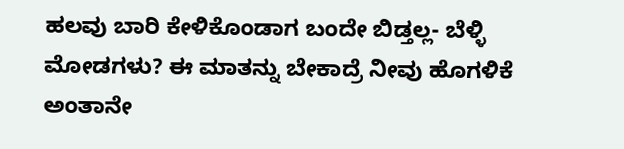ಹಲವು ಬಾರಿ ಕೇಳಿಕೊಂಡಾಗ ಬಂದೇ ಬಿಡ್ತಲ್ಲ- ಬೆಳ್ಳಿ ಮೋಡಗಳು? ಈ ಮಾತನ್ನು ಬೇಕಾದ್ರೆ ನೀವು ಹೊಗಳಿಕೆ ಅಂತಾನೇ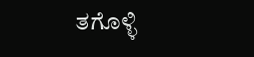ತಗೊಳ್ಳಿ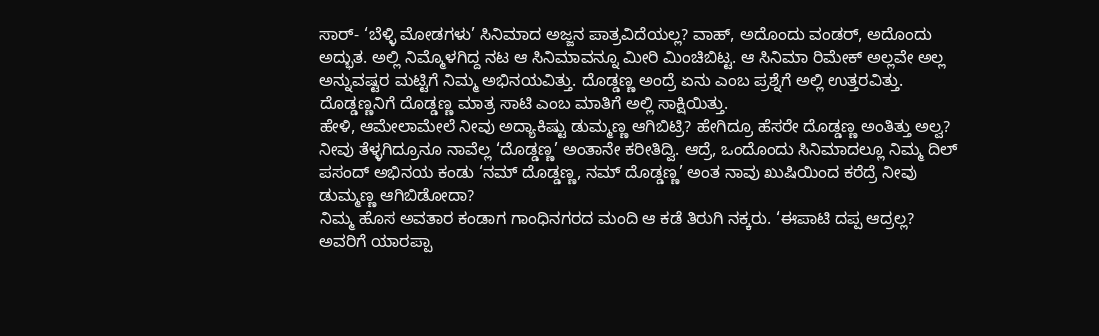ಸಾರ್- ‘ಬೆಳ್ಳಿ ಮೋಡಗಳು’ ಸಿನಿಮಾದ ಅಜ್ಜನ ಪಾತ್ರವಿದೆಯಲ್ಲ? ವಾಹ್, ಅದೊಂದು ವಂಡರ್, ಅದೊಂದು ಅದ್ಭುತ. ಅಲ್ಲಿ ನಿಮ್ಮೊಳಗಿದ್ದ ನಟ ಆ ಸಿನಿಮಾವನ್ನೂ ಮೀರಿ ಮಿಂಚಿಬಿಟ್ಟ. ಆ ಸಿನಿಮಾ ರಿಮೇಕ್ ಅಲ್ಲವೇ ಅಲ್ಲ ಅನ್ನುವಷ್ಟರ ಮಟ್ಟಿಗೆ ನಿಮ್ಮ ಅಭಿನಯವಿತ್ತು. ದೊಡ್ಡಣ್ಣ ಅಂದ್ರೆ ಏನು ಎಂಬ ಪ್ರಶ್ನೆಗೆ ಅಲ್ಲಿ ಉತ್ತರವಿತ್ತು. ದೊಡ್ಡಣ್ಣನಿಗೆ ದೊಡ್ಡಣ್ಣ ಮಾತ್ರ ಸಾಟಿ ಎಂಬ ಮಾತಿಗೆ ಅಲ್ಲಿ ಸಾಕ್ಷಿಯಿತ್ತು.
ಹೇಳಿ, ಆಮೇಲಾಮೇಲೆ ನೀವು ಅದ್ಯಾಕಿಷ್ಟು ಡುಮ್ಮಣ್ಣ ಆಗಿಬಿಟ್ರಿ? ಹೇಗಿದ್ರೂ ಹೆಸರೇ ದೊಡ್ಡಣ್ಣ ಅಂತಿತ್ತು ಅಲ್ವ? ನೀವು ತೆಳ್ಳಗಿದ್ರೂನೂ ನಾವೆಲ್ಲ ‘ದೊಡ್ಡಣ್ಣ’ ಅಂತಾನೇ ಕರೀತಿದ್ವಿ. ಆದ್ರೆ, ಒಂದೊಂದು ಸಿನಿಮಾದಲ್ಲೂ ನಿಮ್ಮ ದಿಲ್ ಪಸಂದ್ ಅಭಿನಯ ಕಂಡು ‘ನಮ್ ದೊಡ್ಡಣ್ಣ, ನಮ್ ದೊಡ್ಡಣ್ಣ’ ಅಂತ ನಾವು ಖುಷಿಯಿಂದ ಕರೆದ್ರೆ ನೀವು ಡುಮ್ಮಣ್ಣ ಆಗಿಬಿಡೋದಾ?
ನಿಮ್ಮ ಹೊಸ ಅವತಾರ ಕಂಡಾಗ ಗಾಂಧಿನಗರದ ಮಂದಿ ಆ ಕಡೆ ತಿರುಗಿ ನಕ್ಕರು. ‘ಈಪಾಟಿ ದಪ್ಪ ಆದ್ರಲ್ಲ? ಅವರಿಗೆ ಯಾರಪ್ಪಾ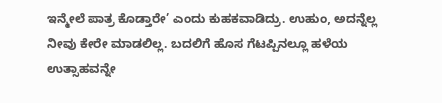ಇನ್ಮೇಲೆ ಪಾತ್ರ ಕೊಡ್ತಾರೇ’ ಎಂದು ಕುಹಕವಾಡಿದ್ರು. ಉಹುಂ, ಅದನ್ನೆಲ್ಲ ನೀವು ಕೇರೇ ಮಾಡಲಿಲ್ಲ. ಬದಲಿಗೆ ಹೊಸ ಗೆಟಪ್ಪಿನಲ್ಲೂ ಹಳೆಯ ಉತ್ಸಾಹವನ್ನೇ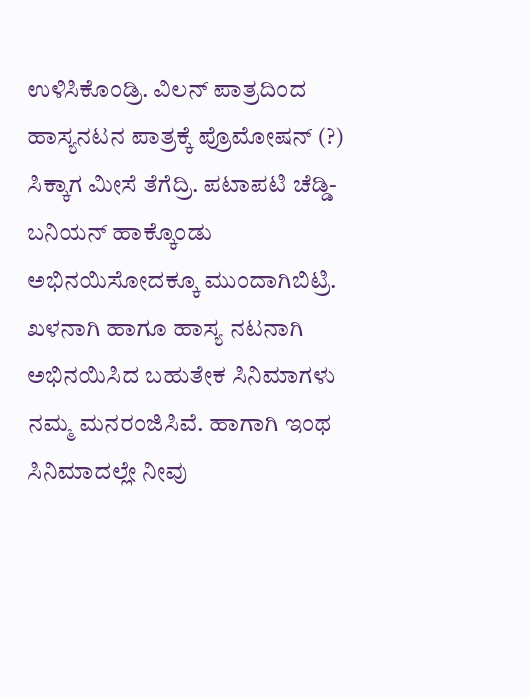ಉಳಿಸಿಕೊಂಡ್ರಿ. ವಿಲನ್ ಪಾತ್ರದಿಂದ ಹಾಸ್ಯನಟನ ಪಾತ್ರಕ್ಕೆ ಪ್ರೊಮೋಷನ್ (?) ಸಿಕ್ಕಾಗ ಮೀಸೆ ತೆಗೆದ್ರಿ. ಪಟಾಪಟಿ ಚೆಡ್ಡಿ-ಬನಿಯನ್ ಹಾಕ್ಕೊಂಡು ಅಭಿನಯಿಸೋದಕ್ಕೂ ಮುಂದಾಗಿಬಿಟ್ರಿ. ಖಳನಾಗಿ ಹಾಗೂ ಹಾಸ್ಯ ನಟನಾಗಿ ಅಭಿನಯಿಸಿದ ಬಹುತೇಕ ಸಿನಿಮಾಗಳು ನಮ್ಮ ಮನರಂಜಿಸಿವೆ. ಹಾಗಾಗಿ ಇಂಥ ಸಿನಿಮಾದಲ್ಲೇ ನೀವು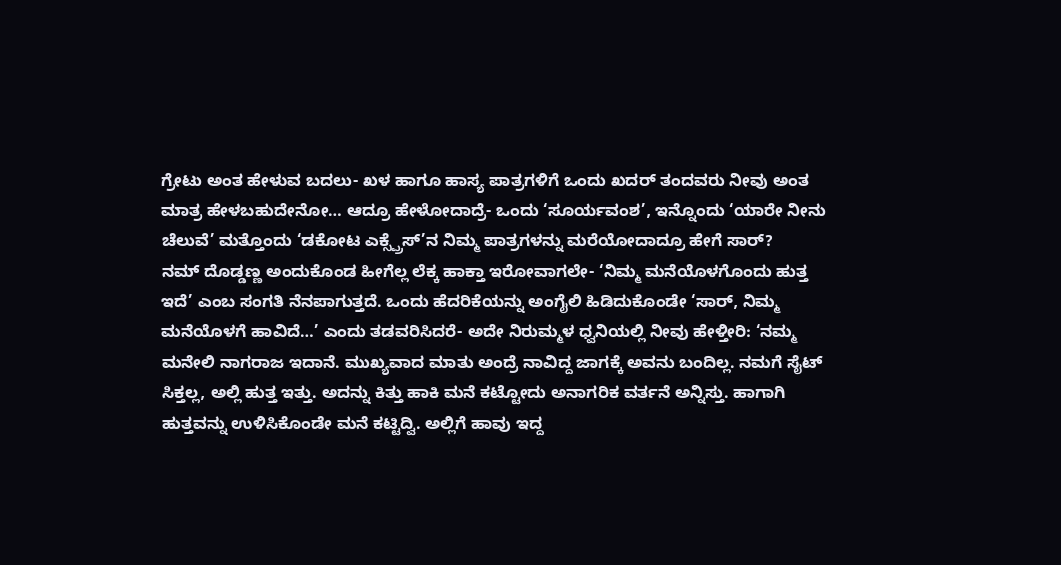ಗ್ರೇಟು ಅಂತ ಹೇಳುವ ಬದಲು- ಖಳ ಹಾಗೂ ಹಾಸ್ಯ ಪಾತ್ರಗಳಿಗೆ ಒಂದು ಖದರ್ ತಂದವರು ನೀವು ಅಂತ ಮಾತ್ರ ಹೇಳಬಹುದೇನೋ… ಆದ್ರೂ ಹೇಳೋದಾದ್ರೆ- ಒಂದು ‘ಸೂರ್ಯವಂಶ’, ಇನ್ನೊಂದು ‘ಯಾರೇ ನೀನು ಚೆಲುವೆ’ ಮತ್ತೊಂದು ‘ಡಕೋಟ ಎಕ್ಸ್ಪ್ರೆಸ್’ನ ನಿಮ್ಮ ಪಾತ್ರಗಳನ್ನು ಮರೆಯೋದಾದ್ರೂ ಹೇಗೆ ಸಾರ್?
ನಮ್ ದೊಡ್ಡಣ್ಣ ಅಂದುಕೊಂಡ ಹೀಗೆಲ್ಲ ಲೆಕ್ಕ ಹಾಕ್ತಾ ಇರೋವಾಗಲೇ- ‘ನಿಮ್ಮ ಮನೆಯೊಳಗೊಂದು ಹುತ್ತ ಇದೆ’ ಎಂಬ ಸಂಗತಿ ನೆನಪಾಗುತ್ತದೆ. ಒಂದು ಹೆದರಿಕೆಯನ್ನು ಅಂಗೈಲಿ ಹಿಡಿದುಕೊಂಡೇ ‘ಸಾರ್, ನಿಮ್ಮ ಮನೆಯೊಳಗೆ ಹಾವಿದೆ…’ ಎಂದು ತಡವರಿಸಿದರೆ- ಅದೇ ನಿರುಮ್ಮಳ ಧ್ವನಿಯಲ್ಲಿ ನೀವು ಹೇಳ್ತೀರಿ: ‘ನಮ್ಮ ಮನೇಲಿ ನಾಗರಾಜ ಇದಾನೆ. ಮುಖ್ಯವಾದ ಮಾತು ಅಂದ್ರೆ ನಾವಿದ್ದ ಜಾಗಕ್ಕೆ ಅವನು ಬಂದಿಲ್ಲ. ನಮಗೆ ಸೈಟ್ ಸಿಕ್ತಲ್ಲ, ಅಲ್ಲಿ ಹುತ್ತ ಇತ್ತು. ಅದನ್ನು ಕಿತ್ತು ಹಾಕಿ ಮನೆ ಕಟ್ಟೋದು ಅನಾಗರಿಕ ವರ್ತನೆ ಅನ್ನಿಸ್ತು. ಹಾಗಾಗಿ ಹುತ್ತವನ್ನು ಉಳಿಸಿಕೊಂಡೇ ಮನೆ ಕಟ್ಟಿದ್ವಿ. ಅಲ್ಲಿಗೆ ಹಾವು ಇದ್ದ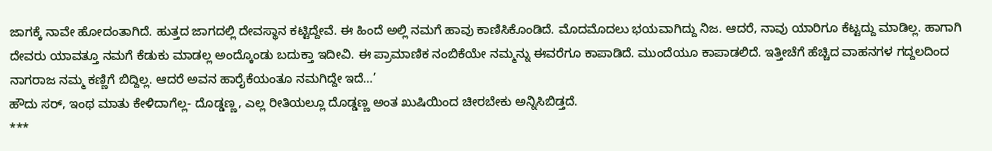ಜಾಗಕ್ಕೆ ನಾವೇ ಹೋದಂತಾಗಿದೆ. ಹುತ್ತದ ಜಾಗದಲ್ಲಿ ದೇವಸ್ಥಾನ ಕಟ್ಟಿದ್ದೇವೆ. ಈ ಹಿಂದೆ ಅಲ್ಲಿ ನಮಗೆ ಹಾವು ಕಾಣಿಸಿಕೊಂಡಿದೆ. ಮೊದಮೊದಲು ಭಯವಾಗಿದ್ದು ನಿಜ. ಆದರೆ, ನಾವು ಯಾರಿಗೂ ಕೆಟ್ಟದ್ದು ಮಾಡಿಲ್ಲ. ಹಾಗಾಗಿ ದೇವರು ಯಾವತ್ತೂ ನಮಗೆ ಕೆಡುಕು ಮಾಡಲ್ಲ ಅಂದ್ಕೊಂಡು ಬದುಕ್ತಾ ಇದೀವಿ. ಈ ಪ್ರಾಮಾಣಿಕ ನಂಬಿಕೆಯೇ ನಮ್ಮನ್ನು ಈವರೆಗೂ ಕಾಪಾಡಿದೆ. ಮುಂದೆಯೂ ಕಾಪಾಡಲಿದೆ. ಇತ್ತೀಚೆಗೆ ಹೆಚ್ಚಿದ ವಾಹನಗಳ ಗದ್ದಲದಿಂದ ನಾಗರಾಜ ನಮ್ಮ ಕಣ್ಣಿಗೆ ಬಿದ್ದಿಲ್ಲ. ಆದರೆ ಅವನ ಹಾರೈಕೆಯಂತೂ ನಮಗಿದ್ದೇ ಇದೆ…’
ಹೌದು ಸರ್, ಇಂಥ ಮಾತು ಕೇಳಿದಾಗೆಲ್ಲ- ದೊಡ್ಡಣ್ಣ, ಎಲ್ಲ ರೀತಿಯಲ್ಲೂ ದೊಡ್ಡಣ್ಣ ಅಂತ ಖುಷಿಯಿಂದ ಚೀರಬೇಕು ಅನ್ನಿಸಿಬಿಡ್ತದೆ.
***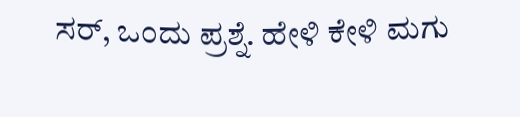ಸರ್, ಒಂದು ಪ್ರಶ್ನೆ. ಹೇಳಿ ಕೇಳಿ ಮಗು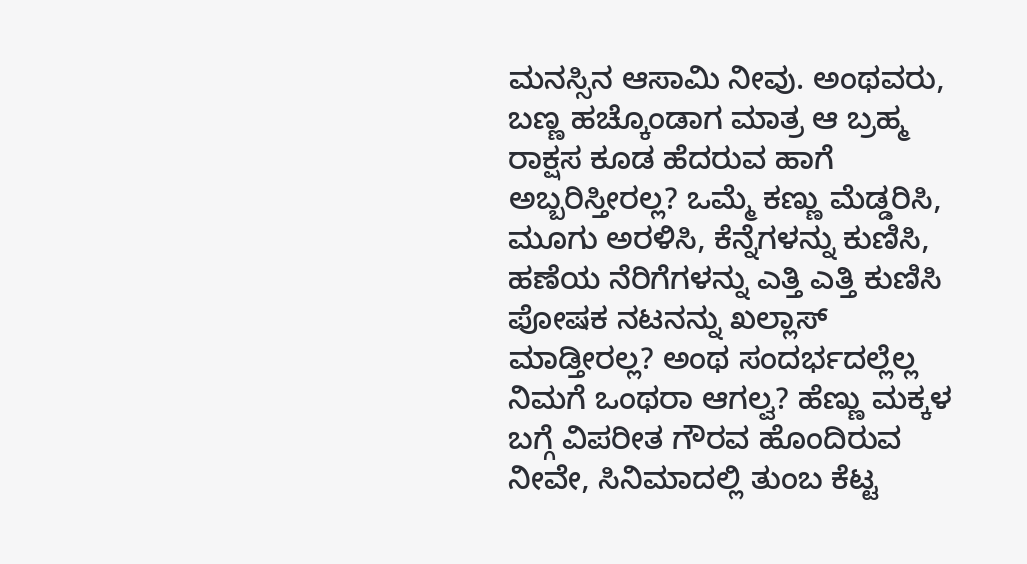ಮನಸ್ಸಿನ ಆಸಾಮಿ ನೀವು. ಅಂಥವರು, ಬಣ್ಣ ಹಚ್ಕೊಂಡಾಗ ಮಾತ್ರ ಆ ಬ್ರಹ್ಮ ರಾಕ್ಷಸ ಕೂಡ ಹೆದರುವ ಹಾಗೆ ಅಬ್ಬರಿಸ್ತೀರಲ್ಲ? ಒಮ್ಮೆ ಕಣ್ಣು ಮೆಡ್ಡರಿಸಿ, ಮೂಗು ಅರಳಿಸಿ, ಕೆನ್ನೆಗಳನ್ನು ಕುಣಿಸಿ, ಹಣೆಯ ನೆರಿಗೆಗಳನ್ನು ಎತ್ತಿ ಎತ್ತಿ ಕುಣಿಸಿ ಪೋಷಕ ನಟನನ್ನು ಖಲ್ಲಾಸ್ ಮಾಡ್ತೀರಲ್ಲ? ಅಂಥ ಸಂದರ್ಭದಲ್ಲೆಲ್ಲ ನಿಮಗೆ ಒಂಥರಾ ಆಗಲ್ವ? ಹೆಣ್ಣು ಮಕ್ಕಳ ಬಗ್ಗೆ ವಿಪರೀತ ಗೌರವ ಹೊಂದಿರುವ ನೀವೇ, ಸಿನಿಮಾದಲ್ಲಿ ತುಂಬ ಕೆಟ್ಟ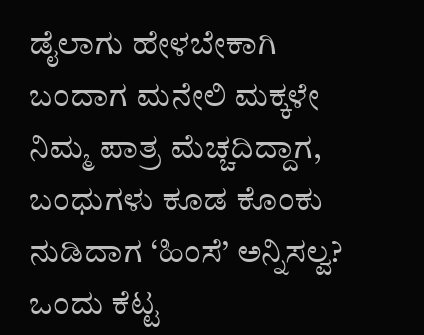ಡೈಲಾಗು ಹೇಳಬೇಕಾಗಿ ಬಂದಾಗ ಮನೇಲಿ ಮಕ್ಕಳೇ ನಿಮ್ಮ ಪಾತ್ರ ಮೆಚ್ಚದಿದ್ದಾಗ, ಬಂಧುಗಳು ಕೂಡ ಕೊಂಕು ನುಡಿದಾಗ ‘ಹಿಂಸೆ’ ಅನ್ನಿಸಲ್ವ? ಒಂದು ಕೆಟ್ಟ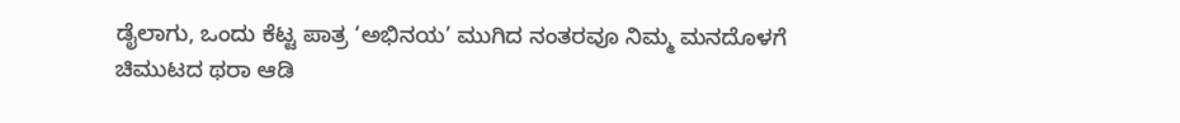ಡೈಲಾಗು, ಒಂದು ಕೆಟ್ಟ ಪಾತ್ರ ‘ಅಭಿನಯ’ ಮುಗಿದ ನಂತರವೂ ನಿಮ್ಮ ಮನದೊಳಗೆ ಚಿಮುಟದ ಥರಾ ಆಡಿ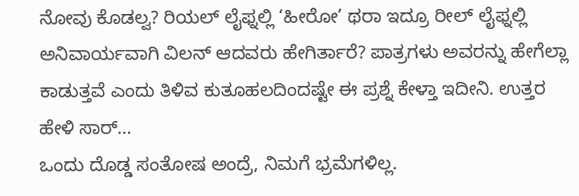ನೋವು ಕೊಡಲ್ವ? ರಿಯಲ್ ಲೈಫ್ನಲ್ಲಿ ‘ಹೀರೋ’ ಥರಾ ಇದ್ರೂ ರೀಲ್ ಲೈಫ್ನಲ್ಲಿ ಅನಿವಾರ್ಯವಾಗಿ ವಿಲನ್ ಆದವರು ಹೇಗಿರ್ತಾರೆ? ಪಾತ್ರಗಳು ಅವರನ್ನು ಹೇಗೆಲ್ಲಾ ಕಾಡುತ್ತವೆ ಎಂದು ತಿಳಿವ ಕುತೂಹಲದಿಂದಷ್ಟೇ ಈ ಪ್ರಶ್ನೆ ಕೇಳ್ತಾ ಇದೀನಿ. ಉತ್ತರ ಹೇಳಿ ಸಾರ್…
ಒಂದು ದೊಡ್ಡ ಸಂತೋಷ ಅಂದ್ರೆ, ನಿಮಗೆ ಭ್ರಮೆಗಳಿಲ್ಲ.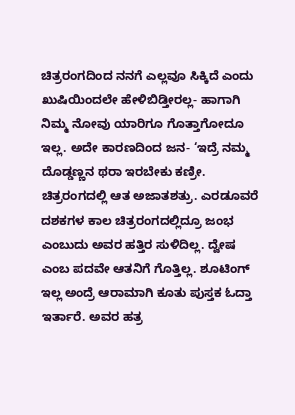ಚಿತ್ರರಂಗದಿಂದ ನನಗೆ ಎಲ್ಲವೂ ಸಿಕ್ಕಿದೆ ಎಂದು ಖುಷಿಯಿಂದಲೇ ಹೇಳಿಬಿಡ್ತೀರಲ್ಲ- ಹಾಗಾಗಿ ನಿಮ್ಮ ನೋವು ಯಾರಿಗೂ ಗೊತ್ತಾಗೋದೂ ಇಲ್ಲ. ಅದೇ ಕಾರಣದಿಂದ ಜನ- ‘ಇದ್ರೆ ನಮ್ಮ ದೊಡ್ಡಣ್ಣನ ಥರಾ ಇರಬೇಕು ಕಣ್ರೀ. ಚಿತ್ರರಂಗದಲ್ಲಿ ಆತ ಅಜಾತಶತ್ರು. ಎರಡೂವರೆ ದಶಕಗಳ ಕಾಲ ಚಿತ್ರರಂಗದಲ್ಲಿದ್ರೂ ಜಂಭ ಎಂಬುದು ಅವರ ಹತ್ತಿರ ಸುಳಿದಿಲ್ಲ. ದ್ವೇಷ ಎಂಬ ಪದವೇ ಆತನಿಗೆ ಗೊತ್ತಿಲ್ಲ. ಶೂಟಿಂಗ್ ಇಲ್ಲ ಅಂದ್ರೆ ಆರಾಮಾಗಿ ಕೂತು ಪುಸ್ತಕ ಓದ್ತಾ ಇರ್ತಾರೆ. ಅವರ ಹತ್ರ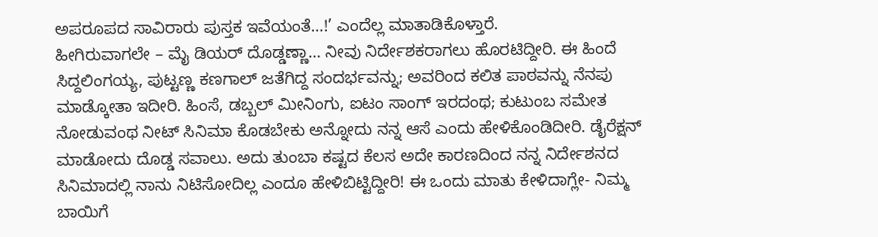ಅಪರೂಪದ ಸಾವಿರಾರು ಪುಸ್ತಕ ಇವೆಯಂತೆ…!’ ಎಂದೆಲ್ಲ ಮಾತಾಡಿಕೊಳ್ತಾರೆ.
ಹೀಗಿರುವಾಗಲೇ – ಮೈ ಡಿಯರ್ ದೊಡ್ಡಣ್ಣಾ… ನೀವು ನಿರ್ದೇಶಕರಾಗಲು ಹೊರಟಿದ್ದೀರಿ. ಈ ಹಿಂದೆ ಸಿದ್ದಲಿಂಗಯ್ಯ, ಪುಟ್ಟಣ್ಣ ಕಣಗಾಲ್ ಜತೆಗಿದ್ದ ಸಂದರ್ಭವನ್ನು; ಅವರಿಂದ ಕಲಿತ ಪಾಠವನ್ನು ನೆನಪು ಮಾಡ್ಕೋತಾ ಇದೀರಿ. ಹಿಂಸೆ, ಡಬ್ಬಲ್ ಮೀನಿಂಗು, ಐಟಂ ಸಾಂಗ್ ಇರದಂಥ; ಕುಟುಂಬ ಸಮೇತ ನೋಡುವಂಥ ನೀಟ್ ಸಿನಿಮಾ ಕೊಡಬೇಕು ಅನ್ನೋದು ನನ್ನ ಆಸೆ ಎಂದು ಹೇಳಿಕೊಂಡಿದೀರಿ. ಡೈರೆಕ್ಷನ್ ಮಾಡೋದು ದೊಡ್ಡ ಸವಾಲು. ಅದು ತುಂಬಾ ಕಷ್ಟದ ಕೆಲಸ ಅದೇ ಕಾರಣದಿಂದ ನನ್ನ ನಿರ್ದೇಶನದ ಸಿನಿಮಾದಲ್ಲಿ ನಾನು ನಿಟಿಸೋದಿಲ್ಲ ಎಂದೂ ಹೇಳಿಬಿಟ್ಟಿದ್ದೀರಿ! ಈ ಒಂದು ಮಾತು ಕೇಳಿದಾಗ್ಲೇ- ನಿಮ್ಮ ಬಾಯಿಗೆ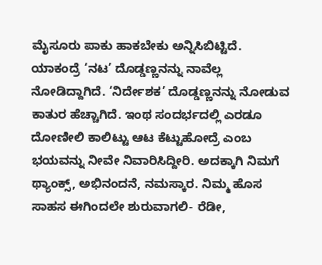ಮೈಸೂರು ಪಾಕು ಹಾಕಬೇಕು ಅನ್ನಿಸಿಬಿಟ್ಟಿದೆ. ಯಾಕಂದ್ರೆ ‘ನಟ’ ದೊಡ್ಡಣ್ಣನನ್ನು ನಾವೆಲ್ಲ ನೋಡಿದ್ದಾಗಿದೆ. ‘ನಿರ್ದೇಶಕ’ ದೊಡ್ಡಣ್ಣನನ್ನು ನೋಡುವ ಕಾತುರ ಹೆಚ್ಚಾಗಿದೆ. ಇಂಥ ಸಂದರ್ಭದಲ್ಲಿ ಎರಡೂ ದೋಣೀಲಿ ಕಾಲಿಟ್ಟು ಆಟ ಕೆಟ್ಟುಹೋದ್ರೆ ಎಂಬ ಭಯವನ್ನು ನೀವೇ ನಿವಾರಿಸಿದ್ದೀರಿ. ಅದಕ್ಕಾಗಿ ನಿಮಗೆ ಥ್ಯಾಂಕ್ಸ್, ಅಭಿನಂದನೆ, ನಮಸ್ಕಾರ. ನಿಮ್ಮ ಹೊಸ ಸಾಹಸ ಈಗಿಂದಲೇ ಶುರುವಾಗಲಿ- ರೆಡೀ,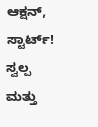ಆಕ್ಷನ್, ಸ್ಟಾರ್ಟ್!
ಸ್ವಲ್ಪ ಮತ್ತು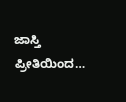ಜಾಸ್ತಿ ಪ್ರೀತಿಯಿಂದ…